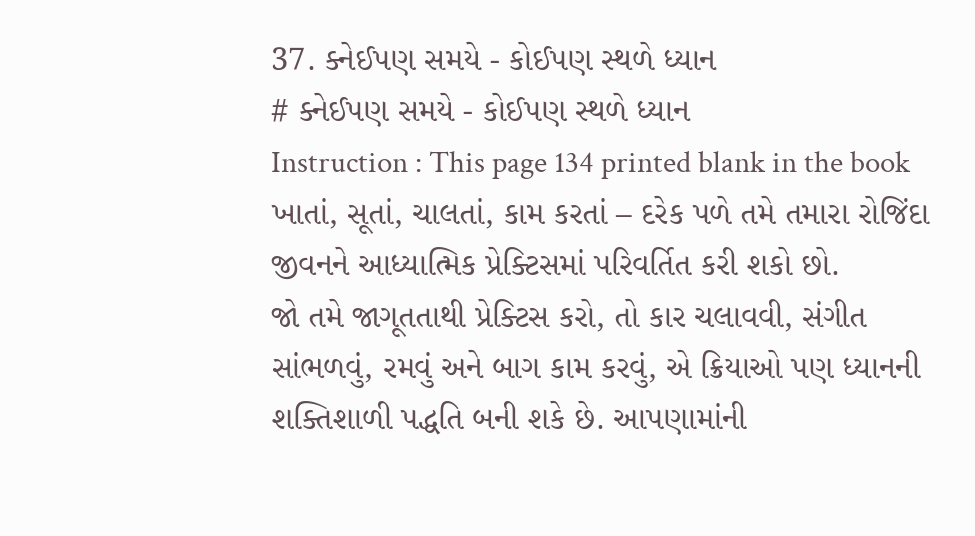37. ક્નેઈપણ સમયે - કોઈપણ સ્થળે ધ્યાન
# ક્નેઈપણ સમયે - કોઈપણ સ્થળે ધ્યાન
Instruction : This page 134 printed blank in the book
ખાતાં, સૂતાં, ચાલતાં, કામ કરતાં – દરેક પળે તમે તમારા રોજિંદા જીવનને આધ્યાત્મિક પ્રેક્ટિસમાં પરિવર્તિત કરી શકો છો.
જો તમે જાગૂતતાથી પ્રેક્ટિસ કરો, તો કાર ચલાવવી, સંગીત સાંભળવું, રમવું અને બાગ કામ કરવું, એ ક્રિયાઓ પણ ધ્યાનની શક્તિશાળી પદ્ધતિ બની શકે છે. આપણામાંની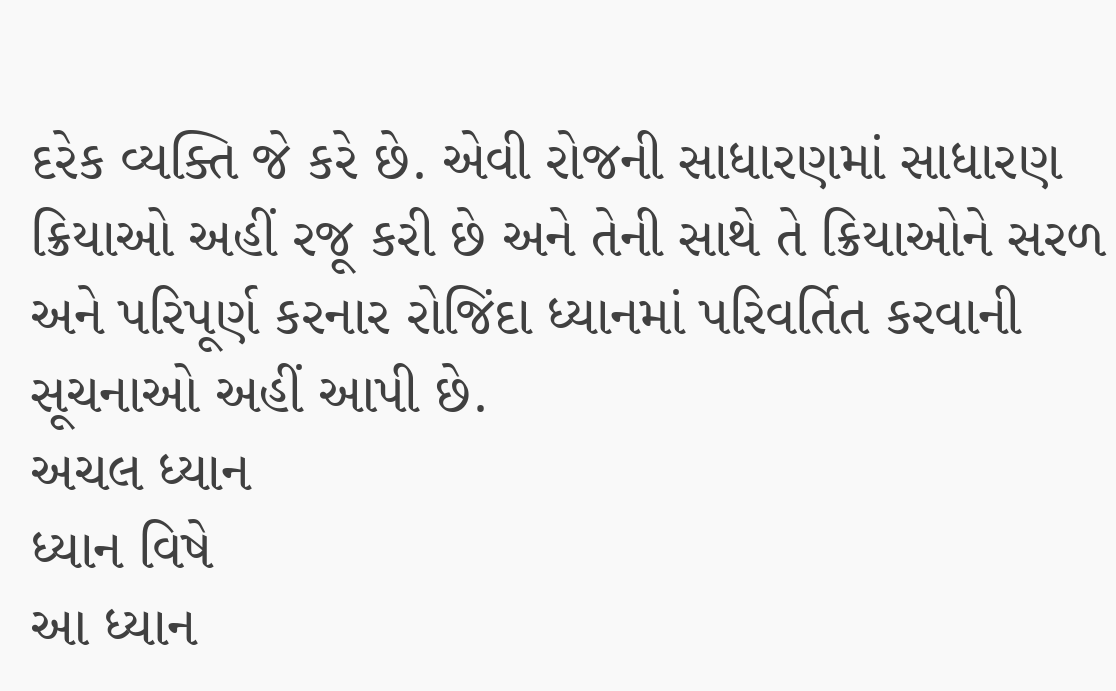દરેક વ્યક્તિ જે કરે છે. એવી રોજની સાધારણમાં સાધારણ ક્રિયાઓ અહીં રજૂ કરી છે અને તેની સાથે તે ક્રિયાઓને સરળ અને પરિપૂર્ણ કરનાર રોજિંદા ધ્યાનમાં પરિવર્તિત કરવાની સૂચનાઓ અહીં આપી છે.
અચલ ધ્યાન
ધ્યાન વિષે
આ ધ્યાન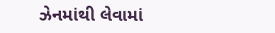ઝેનમાંથી લેવામાં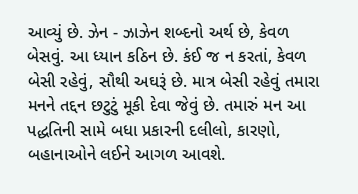આવ્યું છે. ઝેન - ઝાઝેન શબ્દનો અર્થ છે, કેવળ બેસવું. આ ધ્યાન કઠિન છે. કંઈ જ ન કરતાં, કેવળ બેસી રહેવું, સૌથી અઘરૂં છે. માત્ર બેસી રહેવું તમારા મનને તદ્દન છટુટું મૂકી દેવા જેવું છે. તમારું મન આ પદ્ધતિની સામે બધા પ્રકારની દલીલો, કારણો, બહાનાઓને લઈને આગળ આવશે.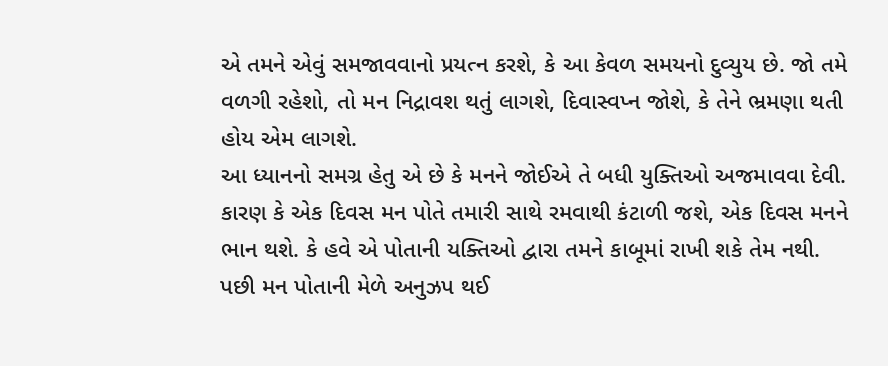એ તમને એવું સમજાવવાનો પ્રયત્ન કરશે, કે આ કેવળ સમયનો દુવ્યુય છે. જો તમે વળગી રહેશો, તો મન નિદ્રાવશ થતું લાગશે, દિવાસ્વપ્ન જોશે, કે તેને ભ્રમણા થતી હોય એમ લાગશે.
આ ધ્યાનનો સમગ્ર હેતુ એ છે કે મનને જોઈએ તે બધી યુક્તિઓ અજમાવવા દેવી. કારણ કે એક દિવસ મન પોતે તમારી સાથે રમવાથી કંટાળી જશે, એક દિવસ મનને ભાન થશે. કે હવે એ પોતાની યક્તિઓ દ્વારા તમને કાબૂમાં રાખી શકે તેમ નથી.
પછી મન પોતાની મેળે અનુઝપ થઈ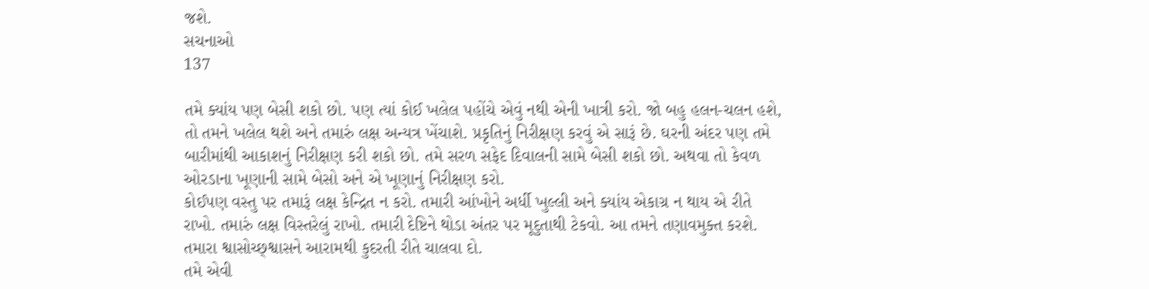જશે.
સચનાઓ
137

તમે ક્યાંય પણ બેસી શકો છો. પણ ત્યાં કોઈ ખલેલ પહોંચે એવું નથી એની ખાત્રી કરો. જો બહુ હલન-ચલન હશે, તો તમને ખલેલ થશે અને તમારું લક્ષ અન્યત્ર ખેંચાશે. પ્રકૃતિનું નિરીક્ષણ કરવું એ સારૂં છે. ઘરની અંદર પણ તમે બારીમાંથી આકાશનું નિરીક્ષણ કરી શકો છો. તમે સરળ સફેદ દિવાલની સામે બેસી શકો છો. અથવા તો કેવળ ઓરડાના ખૂણાની સામે બેસો અને એ ખૂણાનું નિરીક્ષણ કરો.
કોઈપણ વસ્તુ પર તમારૂં લક્ષ કેન્દ્રિત ન કરો. તમારી આંખોને અર્ધી ખુલ્લી અને ક્યાંય એકાગ્ર ન થાય એ રીતે રાખો. તમારું લક્ષ વિસ્તરેલું રાખો. તમારી દેષ્ટિને થોડા અંતર પર મૂદુતાથી ટેકવો. આ તમને તણાવમુક્ત કરશે.
તમારા શ્વાસોચ્છ્શ્વાસને આરામથી કુદરતી રીતે ચાલવા દો.
તમે એવી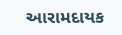આરામદાયક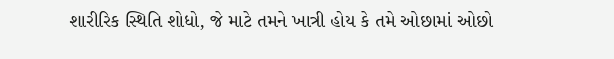શારીરિક સ્થિતિ શોધો, જે માટે તમને ખાત્રી હોય કે તમે ઓછામાં ઓછો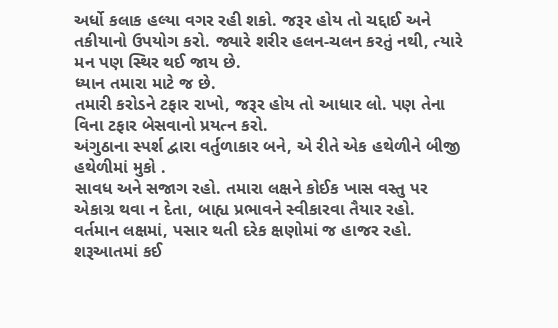અર્ધો કલાક હલ્યા વગર રહી શકો. જરૂર હોય તો ચદ્દાઈ અને તકીયાનો ઉપયોગ કરો. જ્યારે શરીર હલન-ચલન કરતું નથી, ત્યારે મન પણ સ્થિર થઈ જાય છે.
ધ્યાન તમારા માટે જ છે.
તમારી કરોડને ટફાર રાખો, જરૂર હોય તો આધાર લો. પણ તેના વિના ટફાર બેસવાનો પ્રયત્ન કરો.
અંગુઠાના સ્પર્શ દ્વારા વર્તુળાકાર બને, એ રીતે એક હથેળીને બીજી હથેળીમાં મુકો .
સાવધ અને સજાગ રહો. તમારા લક્ષને કોઈક ખાસ વસ્તુ પર એકાગ્ર થવા ન દેતા, બાહ્ય પ્રભાવને સ્વીકારવા તૈયાર રહો. વર્તમાન લક્ષમાં, પસાર થતી દરેક ક્ષણોમાં જ હાજર રહો.
શરૂઆતમાં કઈ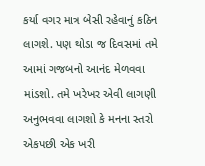કર્યા વગર માત્ર બેસી રહેવાનું કઠિન લાગશે. પણ થોડા જ દિવસમાં તમે આમાં ગજબનો આનંદ મેળવવા માંડશો. તમે ખરેખર એવી લાગણી અનુભવવા લાગશો કે મનના સ્તરો એકપછી એક ખરી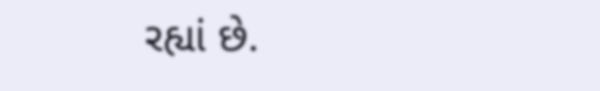રહ્યાં છે.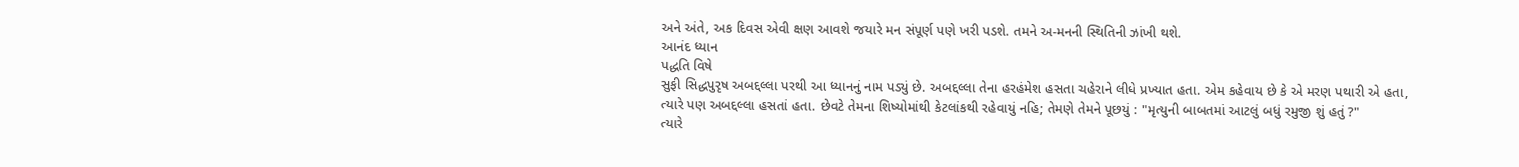અને અંતે, અક દિવસ એવી ક્ષણ આવશે જયારે મન સંપૂર્ણ પણે ખરી પડશે. તમને અ-મનની સ્થિતિની ઝાંખી થશે.
આનંદ ધ્યાન
પદ્ધતિ વિષે
સુફી સિદ્ધપુરૃષ અબદ્દલ્લા પરથી આ ધ્યાનનું નામ પડ્યું છે. અબદ્દલ્લા તેના હરહંમેશ હસતા ચહેરાને લીધે પ્રખ્યાત હતા. એમ કહેવાય છે કે એ મરણ પથારી એ હતા, ત્યારે પણ અબદ્દલ્લા હસતાં હતા. છેવટે તેમના શિષ્યોમાંથી કેટલાંકથી રહેવાયું નહિ; તેમણે તેમને પૂછયું : "મૃત્યુની બાબતમાં આટલું બધું રમુજી શું હતું ?"
ત્યારે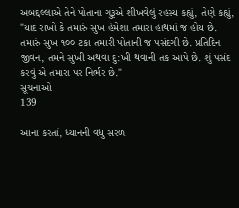અબદ્દલ્લાએ તેને પોતાના ગુરૂએ શીખવેલું રહસ્ય કહ્યું, તેણે કહ્યું, "યાદ રાખો કે તમારું સુખ હંમેશા તમારા હાથમાં જ હોય છે. તમારું સુખ ૧૦૦ ટકા તમારી પોતાની જ પસંદગી છે. પ્રતિદિન જીવન, તમને સુખી અથવા દુ:ખી થવાની તક આપે છે. શું પસંદ કરવું એ તમારા પર નિર્ભર છે."
સૂચનાઓ
139

આના કરતાં, ધ્યાનની વધુ સરળ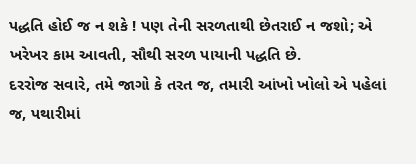પદ્ધતિ હોઈ જ ન શકે ! પણ તેની સરળતાથી છેતરાઈ ન જશો; એ ખરેખર કામ આવતી, સૌથી સરળ પાયાની પદ્ધતિ છે.
દરરોજ સવારે, તમે જાગો કે તરત જ, તમારી આંખો ખોલો એ પહેલાં જ, પથારીમાં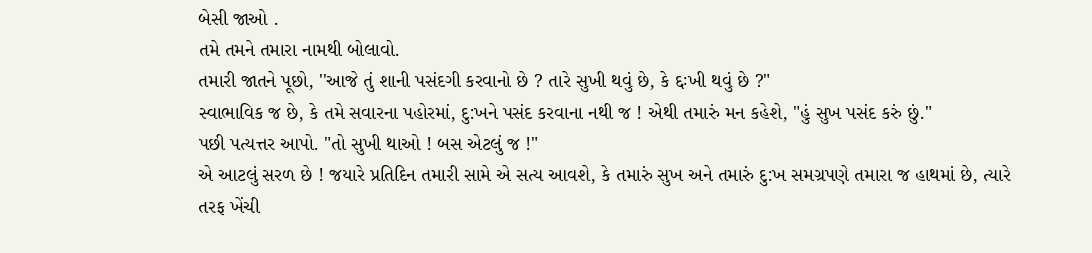બેસી જાઓ .
તમે તમને તમારા નામથી બોલાવો.
તમારી જાતને પૂછો, ''આજે તું શાની પસંદગી કરવાનો છે ? તારે સુખી થવું છે, કે દ્દઃખી થવું છે ?"
સ્વાભાવિક જ છે, કે તમે સવારના પહોરમાં, દુ:ખને પસંદ કરવાના નથી જ ! એથી તમારું મન કહેશે, "હું સુખ પસંદ કરું છું."
પછી પત્યત્તર આપો. "તો સુખી થાઓ ! બસ એટલું જ !"
એ આટલું સરળ છે ! જયારે પ્રતિદિન તમારી સામે એ સત્ય આવશે, કે તમારું સુખ અને તમારું દુ:ખ સમગ્રપણે તમારા જ હાથમાં છે, ત્યારે
તરફ ખેંચી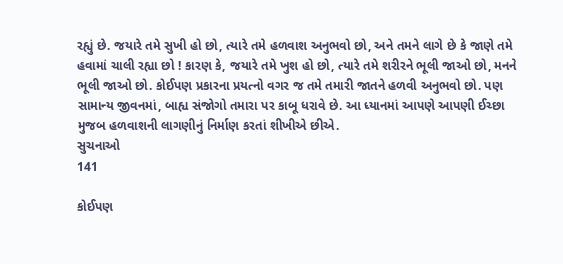રહ્યું છે. જયારે તમે સુખી હો છો, ત્યારે તમે હળવાશ અનુભવો છો, અને તમને લાગે છે કે જાણે તમે હવામાં ચાલી રહ્યા છો ! કારણ કે, જયારે તમે ખુશ હો છો, ત્યારે તમે શરીરને ભૂલી જાઓ છો, મનને ભૂલી જાઓ છો. કોઈપણ પ્રકારના પ્રયત્નો વગર જ તમે તમારી જાતને હળવી અનુભવો છો. પણ સામાન્ય જીવનમાં, બાહ્ય સંજોગો તમારા પર કાબૂ ધરાવે છે. આ ધ્યાનમાં આપણે આપણી ઈચ્છા મુજબ હળવાશની લાગણીનું નિર્માણ કરતાં શીખીએ છીએ.
સુચનાઓ
141

કોઈપણ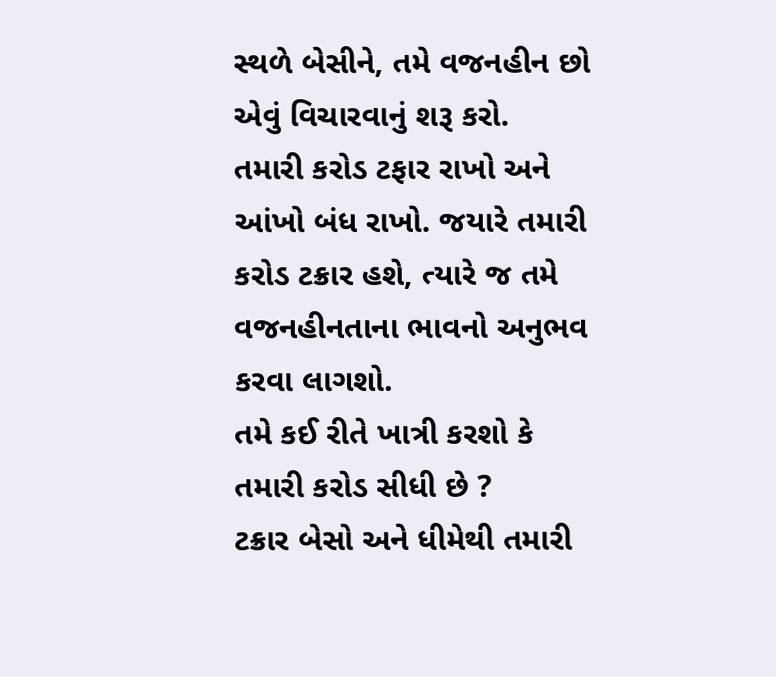સ્થળે બેસીને, તમે વજનહીન છો એવું વિચારવાનું શરૂ કરો.
તમારી કરોડ ટફાર રાખો અને આંખો બંધ રાખો. જયારે તમારી કરોડ ટક્રાર હશે, ત્યારે જ તમે વજનહીનતાના ભાવનો અનુભવ કરવા લાગશો.
તમે કઈ રીતે ખાત્રી કરશો કે તમારી કરોડ સીધી છે ?
ટક્રાર બેસો અને ધીમેથી તમારી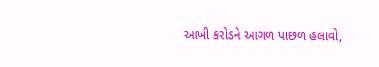આખી કરોડને આગળ પાછળ હલાવો,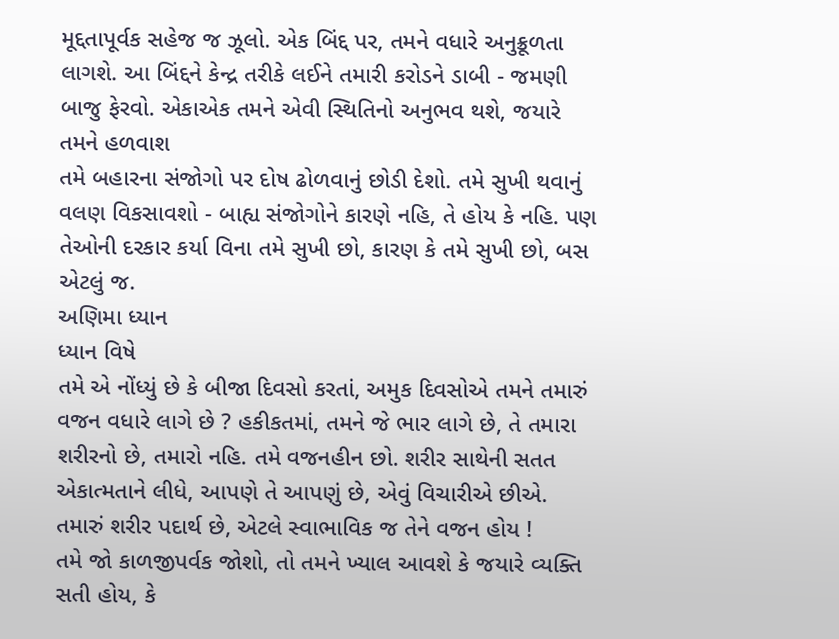મૂદ્દતાપૂર્વક સહેજ જ ઝૂલો. એક બિંદ્દ પર, તમને વધારે અનુક્રૂળતા લાગશે. આ બિંદ્દને કેન્દ્ર તરીકે લઈને તમારી કરોડને ડાબી - જમણી બાજુ ફેરવો. એકાએક તમને એવી સ્થિતિનો અનુભવ થશે, જયારે તમને હળવાશ
તમે બહારના સંજોગો પર દોષ ઢોળવાનું છોડી દેશો. તમે સુખી થવાનું વલણ વિકસાવશો - બાહ્ય સંજોગોને કારણે નહિ, તે હોય કે નહિ. પણ તેઓની દરકાર કર્યા વિના તમે સુખી છો, કારણ કે તમે સુખી છો, બસ એટલું જ.
અણિમા ધ્યાન
ધ્યાન વિષે
તમે એ નોંધ્યું છે કે બીજા દિવસો કરતાં, અમુક દિવસોએ તમને તમારું વજન વધારે લાગે છે ? હકીકતમાં, તમને જે ભાર લાગે છે, તે તમારા શરીરનો છે, તમારો નહિ. તમે વજનહીન છો. શરીર સાથેની સતત એકાત્મતાને લીધે, આપણે તે આપણું છે, એવું વિચારીએ છીએ.
તમારું શરીર પદાર્થ છે, એટલે સ્વાભાવિક જ તેને વજન હોય !
તમે જો કાળજીપર્વક જોશો, તો તમને ખ્યાલ આવશે કે જયારે વ્યક્તિ સતી હોય, કે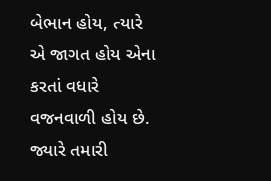બેભાન હોય, ત્યારે એ જાગત હોય એના કરતાં વધારે વજનવાળી હોય છે. જ્યારે તમારી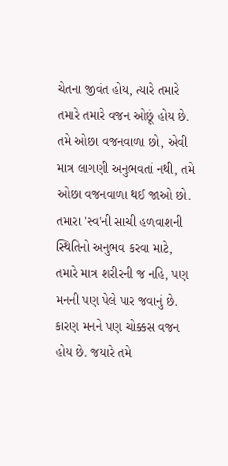ચેતના જીવંત હોય, ત્યારે તમારે તમારે તમારે વજન ઓછૂં હોય છે. તમે ઓછા વજનવાળા છો, એવી માત્ર લાગણી અનુભવતાં નથી, તમે ઓછા વજનવાળા થઈ જાઓ છો.
તમારા 'સ્વ'ની સાચી હળવાશની સ્થિતિનો અનુભવ કરવા માટે, તમારે માત્ર શરીરની જ નહિ, પણ મનની પણ પેલે પાર જવાનું છે. કારણ મનને પણ ચોક્કસ વજન હોય છે. જયારે તમે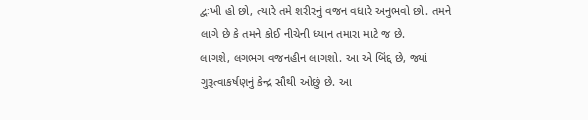દ્વઃખી હો છો, ત્યારે તમે શરીરનું વજન વધારે અનુભવો છો. તમને લાગે છે કે તમને કોઈ નીચેની ધ્યાન તમારા માટે જ છે.
લાગશે, લગભગ વજનહીન લાગશો. આ એ બિંદ્દ છે, જ્યાં ગુરૂત્વાકર્ષણનું કેન્દ્ર સૌથી ઓછું છે. આ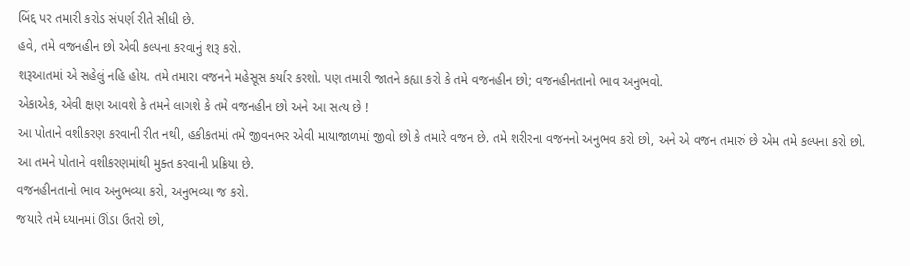બિંદ્દ પર તમારી કરોડ સંપર્ણ રીતે સીધી છે.
હવે, તમે વજનહીન છો એવી કલ્પના કરવાનું શરૂ કરો.
શરૂઆતમાં એ સહેલું નહિ હોય. તમે તમારા વજનને મહેસૂસ કર્યાર કરશો. પણ તમારી જાતને કહ્યા કરો કે તમે વજનહીન છો; વજનહીનતાનો ભાવ અનુભવો.
એકાએક, એવી ક્ષણ આવશે કે તમને લાગશે કે તમે વજનહીન છો અને આ સત્ય છે !
આ પોતાને વશીકરણ કરવાની રીત નથી, હકીકતમાં તમે જીવનભર એવી માયાજાળમાં જીવો છો કે તમારે વજન છે. તમે શરીરના વજનનો અનુભવ કરો છો, અને એ વજન તમારું છે એમ તમે કલ્પના કરો છો.
આ તમને પોતાને વશીકરણમાંથી મુક્ત કરવાની પ્રક્રિયા છે.
વજનહીનતાનો ભાવ અનુભવ્યા કરો, અનુભવ્યા જ કરો.
જયારે તમે ધ્યાનમાં ઊંડા ઉતરો છો,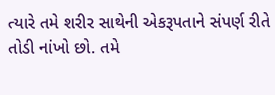ત્યારે તમે શરીર સાથેની એકરૂપતાને સંપર્ણ રીતે તોડી નાંખો છો. તમે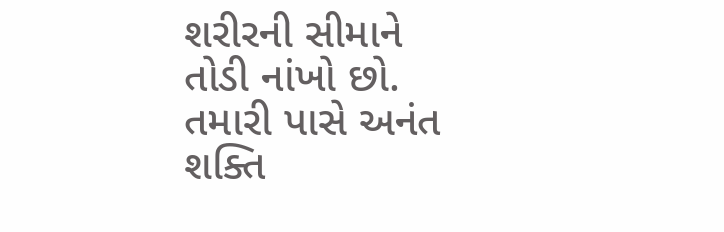શરીરની સીમાને તોડી નાંખો છો. તમારી પાસે અનંત શક્તિ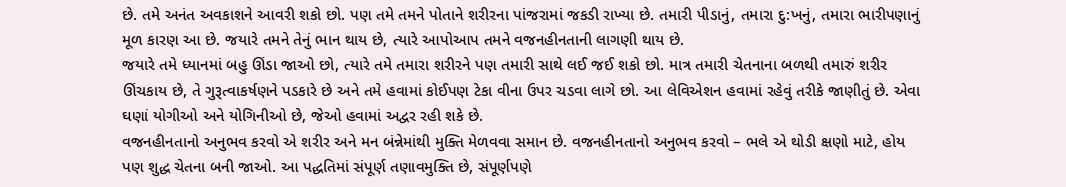છે. તમે અનંત અવકાશને આવરી શકો છો. પણ તમે તમને પોતાને શરીરના પાંજરામાં જકડી રાખ્યા છે. તમારી પીડાનું, તમારા દુ:ખનું, તમારા ભારીપણાનું મૂળ કારણ આ છે. જયારે તમને તેનું ભાન થાય છે, ત્યારે આપોઆપ તમને વજનહીનતાની લાગણી થાય છે.
જયારે તમે ધ્યાનમાં બહુ ઊંડા જાઓ છો, ત્યારે તમે તમારા શરીરને પણ તમારી સાથે લઈ જઈ શકો છો. માત્ર તમારી ચેતનાના બળથી તમારું શરીર ઊંચકાય છે, તે ગુરૂત્વાકર્ષણને પડકારે છે અને તમે હવામાં કોઈપણ ટેકા વીના ઉપર ચડવા લાગે છો. આ લેવિએશન હવામાં રહેવું તરીકે જાણીતું છે. એવા ઘણાં યોગીઓ અને યોગિનીઓ છે, જેઓ હવામાં અદ્વર રહી શકે છે.
વજનહીનતાનો અનુભવ કરવો એ શરીર અને મન બંન્નેમાંથી મુક્તિ મેળવવા સમાન છે. વજનહીનતાનો અનુભવ કરવો – ભલે એ થોડી ક્ષણો માટે, હોય પણ શુદ્ધ ચેતના બની જાઓ. આ પદ્ધતિમાં સંપૂર્ણ તણાવમુક્તિ છે, સંપૂર્ણપણે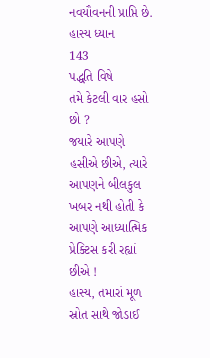નવયૌવનની પ્રાપ્તિ છે.
હાસ્ય ધ્યાન
143
પદ્ધતિ વિષે
તમે કેટલી વાર હસો છો ?
જયારે આપણે હસીએ છીએ, ત્યારે આપણને બીલકુલ ખબર નથી હોતી કે આપણે આધ્યાત્મિક પ્રેક્ટિસ કરી રહ્યાં છીએ !
હાસ્ય, તમારાં મૂળ સ્રોત સાથે જોડાઈ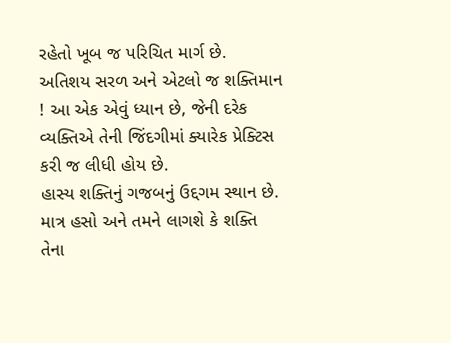રહેતો ખૂબ જ પરિચિત માર્ગ છે. અતિશય સરળ અને એટલો જ શક્તિમાન ! આ એક એવું ધ્યાન છે, જેની દરેક વ્યક્તિએ તેની જિંદગીમાં ક્યારેક પ્રેક્ટિસ કરી જ લીધી હોય છે.
હાસ્ય શક્તિનું ગજબનું ઉદ્દગમ સ્થાન છે. માત્ર હસો અને તમને લાગશે કે શક્તિ તેના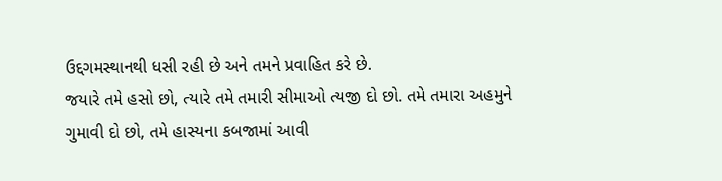ઉદ્દગમસ્થાનથી ધસી રહી છે અને તમને પ્રવાહિત કરે છે.
જયારે તમે હસો છો, ત્યારે તમે તમારી સીમાઓ ત્યજી દો છો. તમે તમારા અહમુને ગુમાવી દો છો, તમે હાસ્યના કબજામાં આવી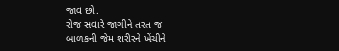જાવ છો.
રોજ સવારે જાગીને તરત જ
બાળકની જેમ શરીરને ખેંચીને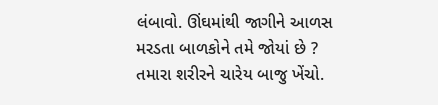લંબાવો. ઊંઘમાંથી જાગીને આળસ
મરડતા બાળકોને તમે જોયાં છે ?
તમારા શરીરને ચારેય બાજુ ખેંચો.